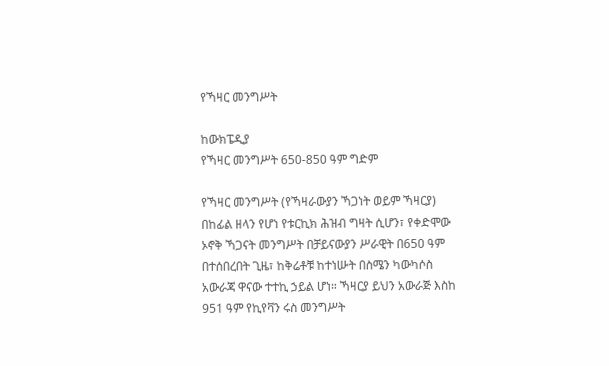የኻዛር መንግሥት

ከውክፔዲያ
የኻዛር መንግሥት 650-850 ዓም ግድም

የኻዛር መንግሥት (የኻዛራውያን ኻጋነት ወይም ኻዛርያ) በከፊል ዘላን የሆነ የቱርኪክ ሕዝብ ግዛት ሲሆን፣ የቀድሞው ኦኖቅ ኻጋናት መንግሥት በቻይናውያን ሥራዊት በ650 ዓም በተሰበረበት ጊዜ፣ ከቅሬቶቹ ከተነሡት በስሜን ካውካሶስ አውራጃ ዋናው ተተኪ ኃይል ሆነ። ኻዛርያ ይህን አውራጅ እስከ 951 ዓም የኪየቫን ሩስ መንግሥት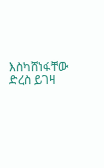እስካሸነፋቸው ድረስ ይገዛ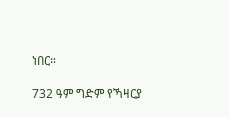ነበር።

732 ዓም ግድም የኻዛርያ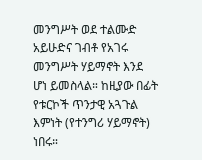መንግሥት ወደ ተልሙድ አይሁድና ገብቶ የአገሩ መንግሥት ሃይማኖት እንደ ሆነ ይመስላል። ከዚያው በፊት የቱርኮች ጥንታዊ አጓጉል እምነት (የተንግሪ ሃይማኖት) ነበሩ።